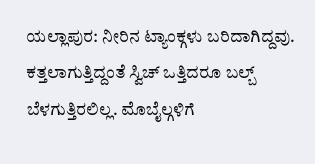ಯಲ್ಲಾಪುರ: ನೀರಿನ ಟ್ಯಾಂಕ್ಗಳು ಬರಿದಾಗಿದ್ದವು. ಕತ್ತಲಾಗುತ್ತಿದ್ದಂತೆ ಸ್ವಿಚ್ ಒತ್ತಿದರೂ ಬಲ್ಬ್ ಬೆಳಗುತ್ತಿರಲಿಲ್ಲ. ಮೊಬೈಲ್ಗಳಿಗೆ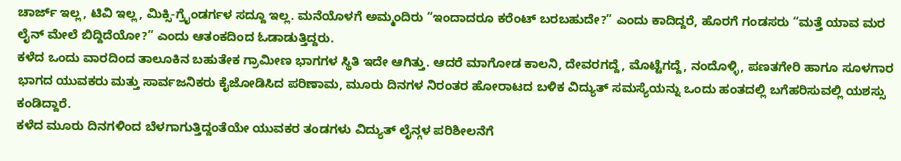ಚಾರ್ಜ್ ಇಲ್ಲ, ಟಿವಿ ಇಲ್ಲ, ಮಿಕ್ಸಿ-ಗ್ರೈಂಡರ್ಗಳ ಸದ್ದೂ ಇಲ್ಲ. ಮನೆಯೊಳಗೆ ಅಮ್ಮಂದಿರು “ಇಂದಾದರೂ ಕರೆಂಟ್ ಬರಬಹುದೇ?” ಎಂದು ಕಾದಿದ್ದರೆ, ಹೊರಗೆ ಗಂಡಸರು “ಮತ್ತೆ ಯಾವ ಮರ ಲೈನ್ ಮೇಲೆ ಬಿದ್ದಿದೆಯೋ?” ಎಂದು ಆತಂಕದಿಂದ ಓಡಾಡುತ್ತಿದ್ದರು.
ಕಳೆದ ಒಂದು ವಾರದಿಂದ ತಾಲೂಕಿನ ಬಹುತೇಕ ಗ್ರಾಮೀಣ ಭಾಗಗಳ ಸ್ಥಿತಿ ಇದೇ ಆಗಿತ್ತು. ಆದರೆ ಮಾಗೋಡ ಕಾಲನಿ, ದೇವರಗದ್ದೆ, ಮೊಟ್ಟೆಗದ್ದೆ, ನಂದೊಳ್ಳಿ, ಪಣತಗೇರಿ ಹಾಗೂ ಸೂಳಗಾರ ಭಾಗದ ಯುವಕರು ಮತ್ತು ಸಾರ್ವಜನಿಕರು ಕೈಜೋಡಿಸಿದ ಪರಿಣಾಮ, ಮೂರು ದಿನಗಳ ನಿರಂತರ ಹೋರಾಟದ ಬಳಿಕ ವಿದ್ಯುತ್ ಸಮಸ್ಯೆಯನ್ನು ಒಂದು ಹಂತದಲ್ಲಿ ಬಗೆಹರಿಸುವಲ್ಲಿ ಯಶಸ್ಸು ಕಂಡಿದ್ದಾರೆ.
ಕಳೆದ ಮೂರು ದಿನಗಳಿಂದ ಬೆಳಗಾಗುತ್ತಿದ್ದಂತೆಯೇ ಯುವಕರ ತಂಡಗಳು ವಿದ್ಯುತ್ ಲೈನ್ಗಳ ಪರಿಶೀಲನೆಗೆ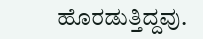ಹೊರಡುತ್ತಿದ್ದವು.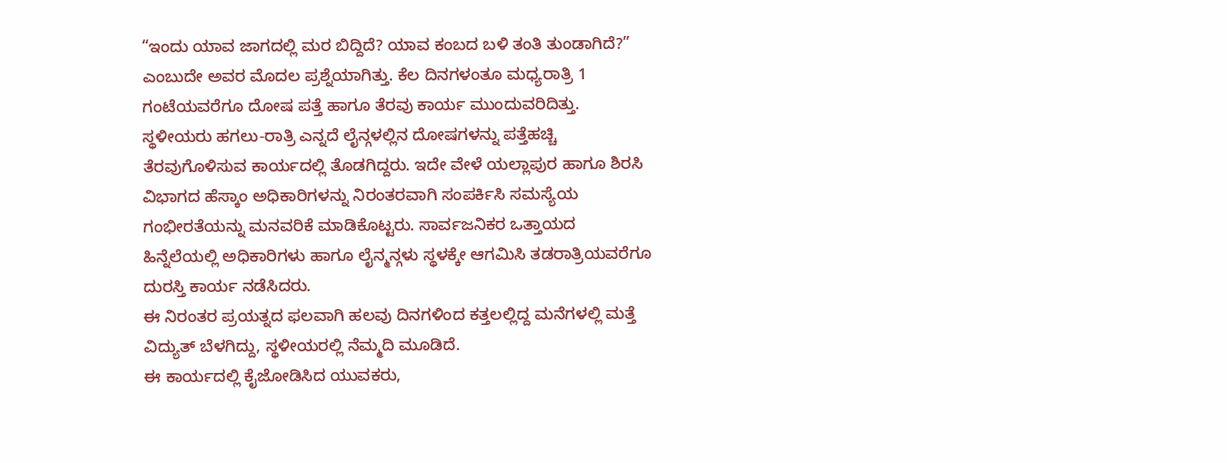“ಇಂದು ಯಾವ ಜಾಗದಲ್ಲಿ ಮರ ಬಿದ್ದಿದೆ? ಯಾವ ಕಂಬದ ಬಳಿ ತಂತಿ ತುಂಡಾಗಿದೆ?” ಎಂಬುದೇ ಅವರ ಮೊದಲ ಪ್ರಶ್ನೆಯಾಗಿತ್ತು. ಕೆಲ ದಿನಗಳಂತೂ ಮಧ್ಯರಾತ್ರಿ 1 ಗಂಟೆಯವರೆಗೂ ದೋಷ ಪತ್ತೆ ಹಾಗೂ ತೆರವು ಕಾರ್ಯ ಮುಂದುವರಿದಿತ್ತು.
ಸ್ಥಳೀಯರು ಹಗಲು-ರಾತ್ರಿ ಎನ್ನದೆ ಲೈನ್ಗಳಲ್ಲಿನ ದೋಷಗಳನ್ನು ಪತ್ತೆಹಚ್ಚಿ ತೆರವುಗೊಳಿಸುವ ಕಾರ್ಯದಲ್ಲಿ ತೊಡಗಿದ್ದರು. ಇದೇ ವೇಳೆ ಯಲ್ಲಾಪುರ ಹಾಗೂ ಶಿರಸಿ ವಿಭಾಗದ ಹೆಸ್ಕಾಂ ಅಧಿಕಾರಿಗಳನ್ನು ನಿರಂತರವಾಗಿ ಸಂಪರ್ಕಿಸಿ ಸಮಸ್ಯೆಯ ಗಂಭೀರತೆಯನ್ನು ಮನವರಿಕೆ ಮಾಡಿಕೊಟ್ಟರು. ಸಾರ್ವಜನಿಕರ ಒತ್ತಾಯದ ಹಿನ್ನೆಲೆಯಲ್ಲಿ ಅಧಿಕಾರಿಗಳು ಹಾಗೂ ಲೈನ್ಮನ್ಗಳು ಸ್ಥಳಕ್ಕೇ ಆಗಮಿಸಿ ತಡರಾತ್ರಿಯವರೆಗೂ ದುರಸ್ತಿ ಕಾರ್ಯ ನಡೆಸಿದರು.
ಈ ನಿರಂತರ ಪ್ರಯತ್ನದ ಫಲವಾಗಿ ಹಲವು ದಿನಗಳಿಂದ ಕತ್ತಲಲ್ಲಿದ್ದ ಮನೆಗಳಲ್ಲಿ ಮತ್ತೆ ವಿದ್ಯುತ್ ಬೆಳಗಿದ್ದು, ಸ್ಥಳೀಯರಲ್ಲಿ ನೆಮ್ಮದಿ ಮೂಡಿದೆ.
ಈ ಕಾರ್ಯದಲ್ಲಿ ಕೈಜೋಡಿಸಿದ ಯುವಕರು,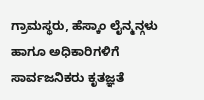ಗ್ರಾಮಸ್ಥರು, ಹೆಸ್ಕಾಂ ಲೈನ್ಮನ್ಗಳು ಹಾಗೂ ಅಧಿಕಾರಿಗಳಿಗೆ ಸಾರ್ವಜನಿಕರು ಕೃತಜ್ಞತೆ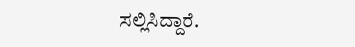ಸಲ್ಲಿಸಿದ್ದಾರೆ.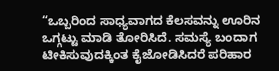“ಒಬ್ಬರಿಂದ ಸಾಧ್ಯವಾಗದ ಕೆಲಸವನ್ನು ಊರಿನ ಒಗ್ಗಟ್ಟು ಮಾಡಿ ತೋರಿಸಿದೆ. ಸಮಸ್ಯೆ ಬಂದಾಗ ಟೀಕಿಸುವುದಕ್ಕಿಂತ ಕೈಜೋಡಿಸಿದರೆ ಪರಿಹಾರ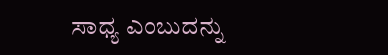ಸಾಧ್ಯ ಎಂಬುದನ್ನು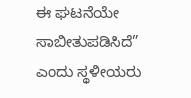ಈ ಘಟನೆಯೇ ಸಾಬೀತುಪಡಿಸಿದೆ” ಎಂದು ಸ್ಥಳೀಯರು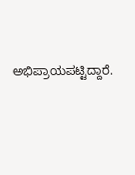ಅಭಿಪ್ರಾಯಪಟ್ಟಿದ್ದಾರೆ.